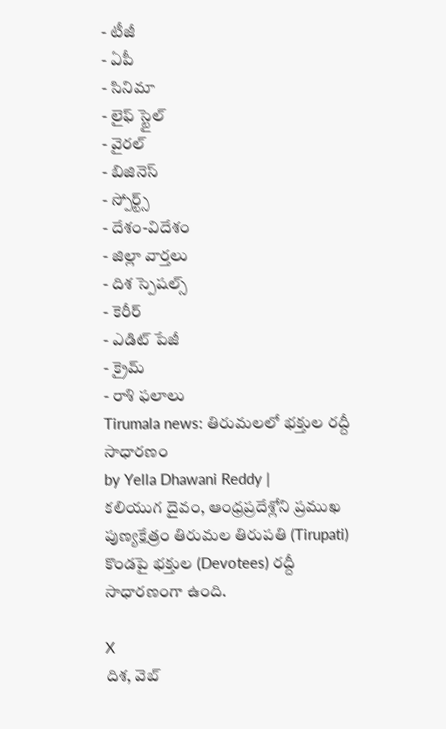- టీజీ
- ఏపీ
- సినిమా
- లైఫ్ స్టైల్
- వైరల్
- బిజినెస్
- స్పోర్ట్స్
- దేశం-విదేశం
- జిల్లా వార్తలు
- దిశ స్పెషల్స్
- కెరీర్
- ఎడిట్ పేజీ
- క్రైమ్
- రాశి ఫలాలు
Tirumala news: తిరుమలలో భక్తుల రద్దీ సాధారణం
by Yella Dhawani Reddy |
కలియుగ దైవం, ఆంధ్రప్రదేశ్లోని ప్రముఖ పుణ్యక్షేత్రం తిరుమల తిరుపతి (Tirupati) కొండపై భక్తుల (Devotees) రద్దీ సాధారణంగా ఉంది.

X
దిశ, వెబ్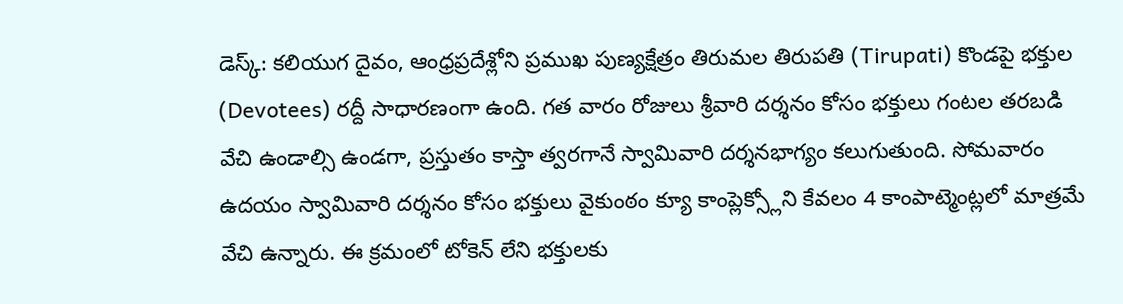డెస్క్: కలియుగ దైవం, ఆంధ్రప్రదేశ్లోని ప్రముఖ పుణ్యక్షేత్రం తిరుమల తిరుపతి (Tirupati) కొండపై భక్తుల (Devotees) రద్దీ సాధారణంగా ఉంది. గత వారం రోజులు శ్రీవారి దర్శనం కోసం భక్తులు గంటల తరబడి వేచి ఉండాల్సి ఉండగా, ప్రస్తుతం కాస్తా త్వరగానే స్వామివారి దర్శనభాగ్యం కలుగుతుంది. సోమవారం ఉదయం స్వామివారి దర్శనం కోసం భక్తులు వైకుంఠం క్యూ కాంప్లెక్స్లోని కేవలం 4 కాంపాట్మెంట్లలో మాత్రమే వేచి ఉన్నారు. ఈ క్రమంలో టోకెన్ లేని భక్తులకు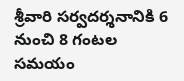శ్రీవారి సర్వదర్శనానికి 6 నుంచి 8 గంటల సమయం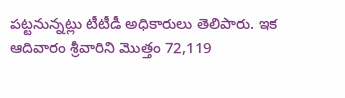పట్టనున్నట్లు టీటీడీ అధికారులు తెలిపారు. ఇక ఆదివారం శ్రీవారిని మొత్తం 72,119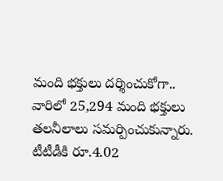మంది భక్తులు దర్శించుకోగా.. వారిలో 25,294 మంది భక్తులు తలనీలాలు సమర్పించుకున్నారు. టీటీడీకి రూ.4.02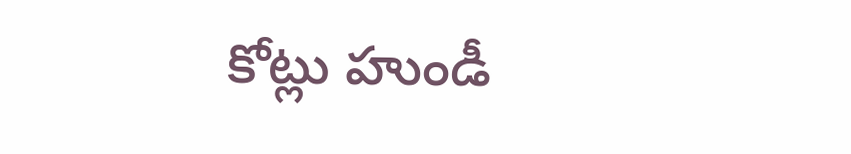కోట్లు హుండీ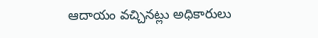ఆదాయం వచ్చినట్లు అధికారులు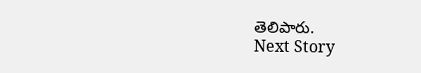తెలిపారు.
Next Story